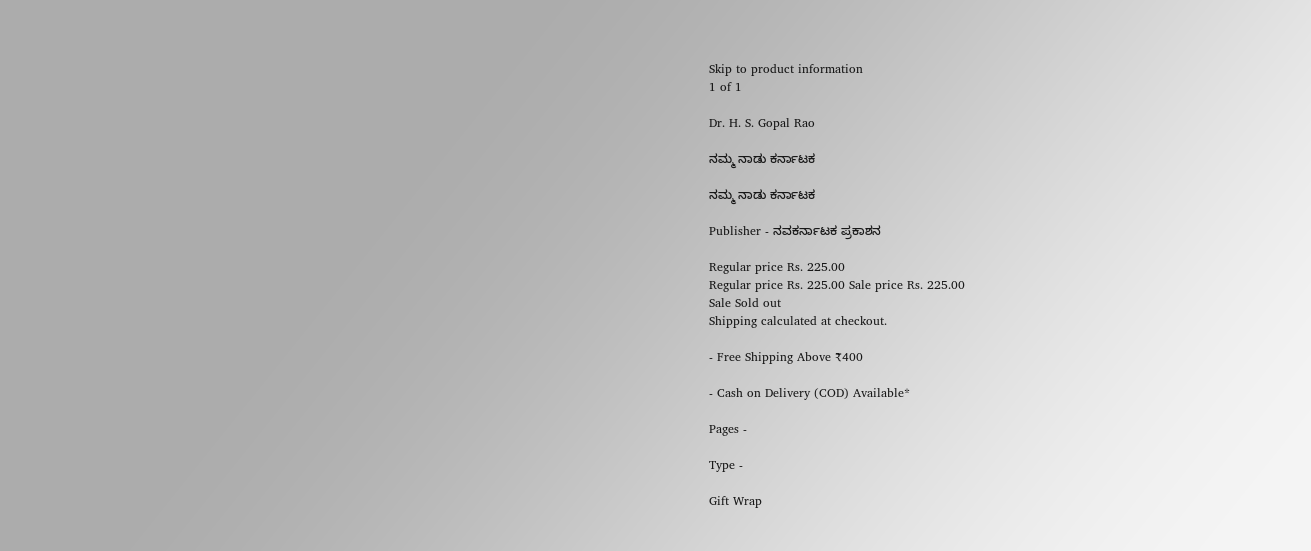Skip to product information
1 of 1

Dr. H. S. Gopal Rao

ನಮ್ಮ ನಾಡು ಕರ್ನಾಟಕ

ನಮ್ಮ ನಾಡು ಕರ್ನಾಟಕ

Publisher - ನವಕರ್ನಾಟಕ ಪ್ರಕಾಶನ

Regular price Rs. 225.00
Regular price Rs. 225.00 Sale price Rs. 225.00
Sale Sold out
Shipping calculated at checkout.

- Free Shipping Above ₹400

- Cash on Delivery (COD) Available*

Pages -

Type -

Gift Wrap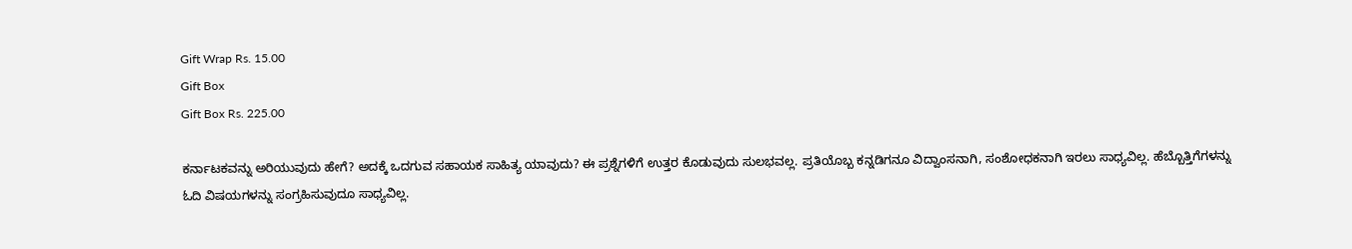Gift Wrap Rs. 15.00
Gift Box
Gift Box Rs. 225.00

ಕರ್ನಾಟಕವನ್ನು ಅರಿಯುವುದು ಹೇಗೆ? ಅದಕ್ಕೆ ಒದಗುವ ಸಹಾಯಕ ಸಾಹಿತ್ಯ ಯಾವುದು? ಈ ಪ್ರಶ್ನೆಗಳಿಗೆ ಉತ್ತರ ಕೊಡುವುದು ಸುಲಭವಲ್ಲ. ಪ್ರತಿಯೊಬ್ಬ ಕನ್ನಡಿಗನೂ ವಿದ್ವಾಂಸನಾಗಿ, ಸಂಶೋಧಕನಾಗಿ ಇರಲು ಸಾಧ್ಯವಿಲ್ಲ. ಹೆಬ್ಬೊತ್ತಿಗೆಗಳನ್ನು ಓದಿ ವಿಷಯಗಳನ್ನು ಸಂಗ್ರಹಿಸುವುದೂ ಸಾಧ್ಯವಿಲ್ಲ.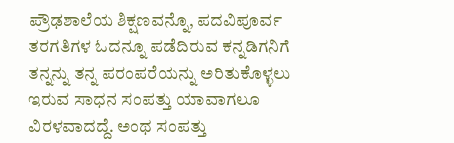ಪ್ರೌಢಶಾಲೆಯ ಶಿಕ್ಷಣವನ್ನೊ, ಪದವಿಪೂರ್ವ ತರಗತಿಗಳ ಓದನ್ನೂ ಪಡೆದಿರುವ ಕನ್ನಡಿಗನಿಗೆ ತನ್ನನ್ನು ತನ್ನ ಪರಂಪರೆಯನ್ನು ಅರಿತುಕೊಳ್ಳಲು ಇರುವ ಸಾಧನ ಸಂಪತ್ತು ಯಾವಾಗಲೂ ವಿರಳವಾದದ್ದೆ. ಅಂಥ ಸಂಪತ್ತು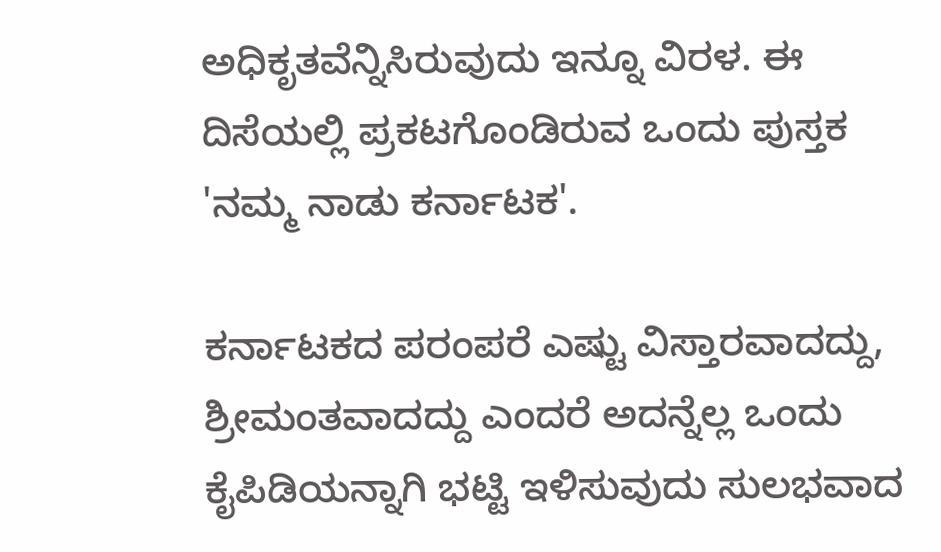ಅಧಿಕೃತವೆನ್ನಿಸಿರುವುದು ಇನ್ನೂ ವಿರಳ. ಈ ದಿಸೆಯಲ್ಲಿ ಪ್ರಕಟಗೊಂಡಿರುವ ಒಂದು ಪುಸ್ತಕ 'ನಮ್ಮ ನಾಡು ಕರ್ನಾಟಕ'.

ಕರ್ನಾಟಕದ ಪರಂಪರೆ ಎಷ್ಟು ವಿಸ್ತಾರವಾದದ್ದು, ಶ್ರೀಮಂತವಾದದ್ದು ಎಂದರೆ ಅದನ್ನೆಲ್ಲ ಒಂದು ಕೈಪಿಡಿಯನ್ನಾಗಿ ಭಟ್ಟಿ ಇಳಿಸುವುದು ಸುಲಭವಾದ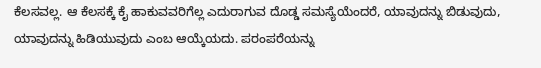ಕೆಲಸವಲ್ಲ. ಆ ಕೆಲಸಕ್ಕೆ ಕೈ ಹಾಕುವವರಿಗೆಲ್ಲ ಎದುರಾಗುವ ದೊಡ್ಡ ಸಮಸ್ಯೆಯೆಂದರೆ, ಯಾವುದನ್ನು ಬಿಡುವುದು, ಯಾವುದನ್ನು ಹಿಡಿಯುವುದು ಎಂಬ ಆಯ್ಕೆಯದು. ಪರಂಪರೆಯನ್ನು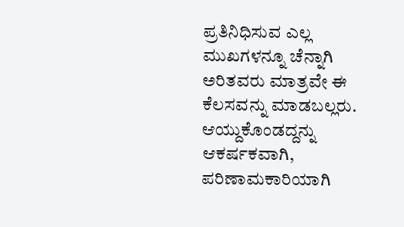ಪ್ರತಿನಿಧಿಸುವ ಎಲ್ಲ ಮುಖಗಳನ್ನೂ ಚೆನ್ನಾಗಿ ಅರಿತವರು ಮಾತ್ರವೇ ಈ ಕೆಲಸವನ್ನು ಮಾಡಬಲ್ಲರು. ಆಯ್ದುಕೊಂಡದ್ದನ್ನು ಆಕರ್ಷಕವಾಗಿ, ಪರಿಣಾಮಕಾರಿಯಾಗಿ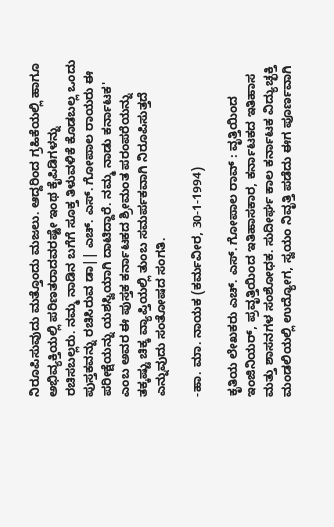ನಿರೂಪಿಸುವುದು ಮತ್ತೊಂದು ಮಜಲು. ಆದ್ದರಿಂದ ಗ್ರಹಿಕೆಯಲ್ಲಿ ಹಾಗೂ ಅಭಿವ್ಯಕ್ತಿಯಲ್ಲಿ ಪರಿಣತರಾದವರಷ್ಟೇ ಇಂಥ ಕೈಪಿಡಿಗಳನ್ನು ರಚಿಸಬಲ್ಲರು. ನಮ್ಮ ನಾಡಿನ ಬಗೆಗೆ ಸೂಕ್ತ ತಿಳುವಳಿಕೆ ಕೊಡಬಲ್ಲ ಒಂದು ಪುಸ್ತಕವನ್ನು ರಚಿಸಿರುವ ಡಾ|| ಎಚ್. ಎಸ್. ಗೋಪಾಲ ರಾಯರು ಈ ಪರೀಕ್ಷೆಯನ್ನು ಯಶಸ್ವಿಯಾಗಿ ದಾಟಿದ್ದಾರೆ. ನಮ್ಮ ನಾಡು ಕರ್ನಾಟಕ' ಎಂಬ ಅವರ ಈ ಪುಸ್ತಕ ಕರ್ನಾಟಕದ ಶ್ರೀಮಂತ ಪರಂಪರೆಯನ್ನು ತಕ್ಕಷ್ಟು ಚಿಕ್ಕ ವ್ಯಾಪ್ತಿಯಲ್ಲಿ ತುಂಬ ಸಮರ್ಪಕವಾಗಿ ನಿರೂಪಿಸುತ್ತದೆ ಎನ್ನುವುದು ಸಂತೋಷದ ಸಂಗತಿ.

-ಹಾ. ಮಾ. ನಾಯಕ (ಕರ್ಮವೀರ, 30-1-1994)

ಕೃತಿಯ ಲೇಖಕರು ಎಚ್. ಎಸ್. ಗೋಪಾಲ ರಾವ್ : ವೃತ್ತಿಯಿಂದ ಇಂಜಿನಿಯರ್, ಪ್ರವೃತ್ತಿಯಿಂದ ಇತಿಹಾಸಕಾರ, ಕರ್ನಾಟಕದ ಇತಿಹಾಸ ಮತ್ತು ಶಾಸನಗಳ ಸಂಶೋಧಕ. ಸುದೀರ್ಘ ಕಾಲ ಕರ್ನಾಟಕ ವಿದ್ಯುಚ್ಛಕ್ತಿ ಮಂಡಲಿಯಲ್ಲಿ ಉದ್ಯೋಗ, ಸ್ವಯಂ ನಿವೃತ್ತಿ ಪಡೆದು ಈಗ ಪೂರ್ಣವಾಗಿ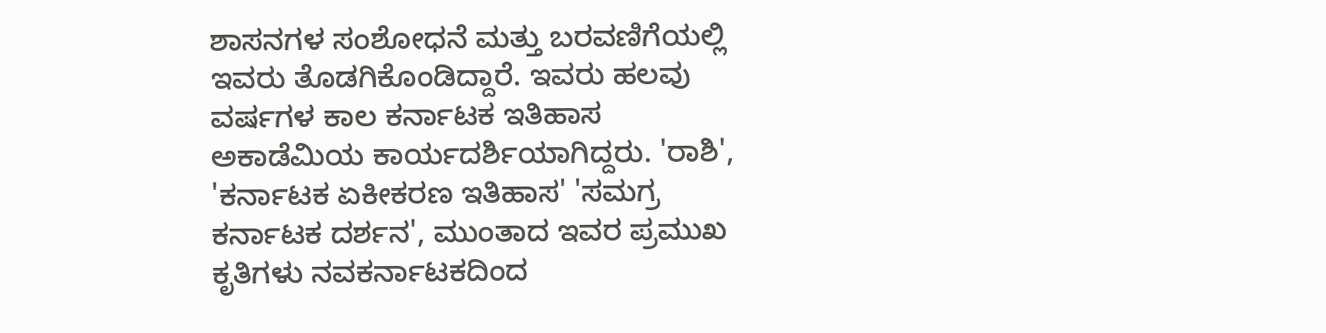ಶಾಸನಗಳ ಸಂಶೋಧನೆ ಮತ್ತು ಬರವಣಿಗೆಯಲ್ಲಿ ಇವರು ತೊಡಗಿಕೊಂಡಿದ್ದಾರೆ. ಇವರು ಹಲವು ವರ್ಷಗಳ ಕಾಲ ಕರ್ನಾಟಕ ಇತಿಹಾಸ ಅಕಾಡೆಮಿಯ ಕಾರ್ಯದರ್ಶಿಯಾಗಿದ್ದರು. 'ರಾಶಿ', 'ಕರ್ನಾಟಕ ಏಕೀಕರಣ ಇತಿಹಾಸ' 'ಸಮಗ್ರ ಕರ್ನಾಟಕ ದರ್ಶನ', ಮುಂತಾದ ಇವರ ಪ್ರಮುಖ ಕೃತಿಗಳು ನವಕರ್ನಾಟಕದಿಂದ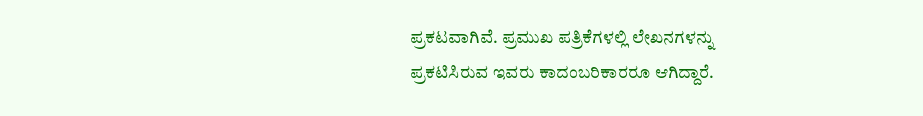ಪ್ರಕಟವಾಗಿವೆ. ಪ್ರಮುಖ ಪತ್ರಿಕೆಗಳಲ್ಲಿ ಲೇಖನಗಳನ್ನು ಪ್ರಕಟಿಸಿರುವ ಇವರು ಕಾದಂಬರಿಕಾರರೂ ಆಗಿದ್ದಾರೆ.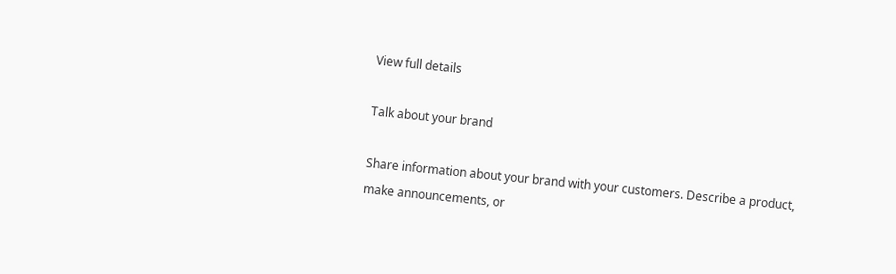View full details

Talk about your brand

Share information about your brand with your customers. Describe a product, make announcements, or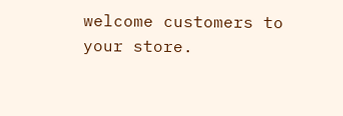welcome customers to your store.